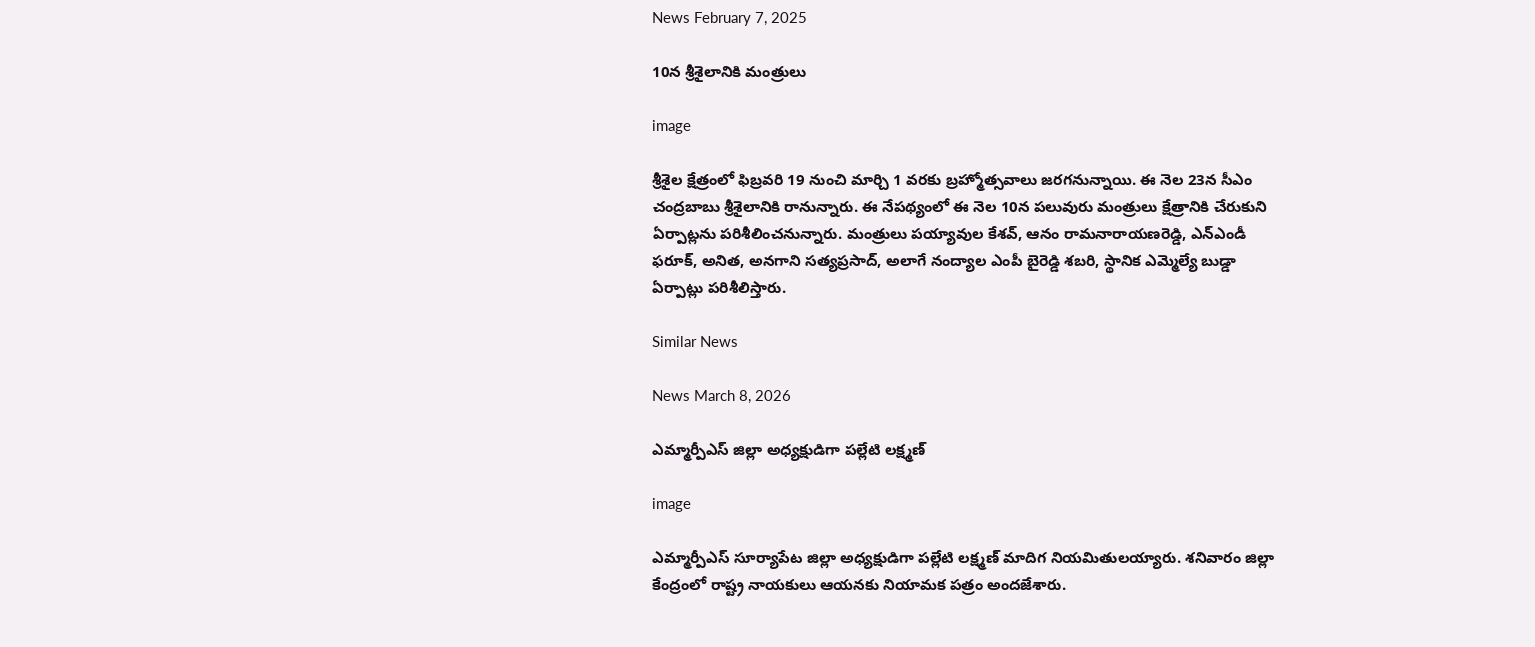News February 7, 2025

10న శ్రీశైలానికి మంత్రులు

image

శ్రీశైల క్షేత్రంలో ఫిబ్రవరి 19 నుంచి మార్చి 1 వరకు బ్రహ్మోత్సవాలు జరగనున్నాయి. ఈ నెల 23న సీఎం చంద్రబాబు శ్రీశైలానికి రానున్నారు. ఈ నేపథ్యంలో ఈ నెల 10న పలువురు మంత్రులు క్షేత్రానికి చేరుకుని ఏర్పాట్లను పరిశీలించనున్నారు. మంత్రులు పయ్యావుల కేశవ్, ఆనం రామనారాయణరెడ్డి, ఎన్ఎండీ ఫరూక్, అనిత, అనగాని సత్యప్రసాద్, అలాగే నంద్యాల ఎంపీ బైరెడ్డి శబరి, స్థానిక ఎమ్మెల్యే బుడ్డా ఏర్పాట్లు పరిశీలిస్తారు.

Similar News

News March 8, 2026

ఎమ్మార్పీఎస్ జిల్లా అధ్యక్షుడిగా పల్లేటి లక్ష్మణ్

image

ఎమ్మార్పీఎస్ సూర్యాపేట జిల్లా అధ్యక్షుడిగా పల్లేటి లక్ష్మణ్ మాదిగ నియమితులయ్యారు. శనివారం జిల్లా కేంద్రంలో రాష్ట్ర నాయకులు ఆయనకు నియామక పత్రం అందజేశారు.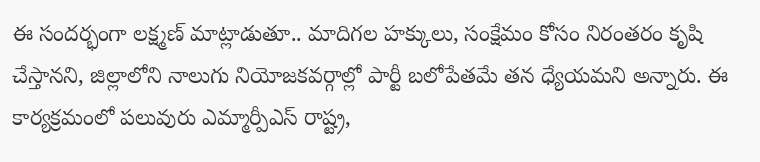ఈ సందర్భంగా లక్ష్మణ్ మాట్లాడుతూ.. మాదిగల హక్కులు, సంక్షేమం కోసం నిరంతరం కృషి చేస్తానని, జిల్లాలోని నాలుగు నియోజకవర్గాల్లో పార్టీ బలోపేతమే తన ధ్యేయమని అన్నారు. ఈ కార్యక్రమంలో పలువురు ఎమ్మార్పీఎస్ రాష్ట్ర,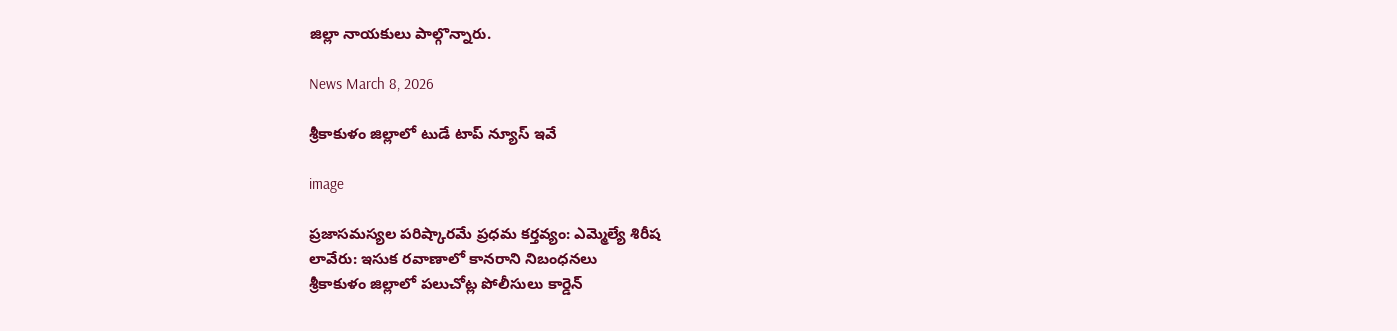జిల్లా నాయకులు పాల్గొన్నారు.

News March 8, 2026

శ్రీకాకుళం జిల్లాలో టుడే టాప్ న్యూస్ ఇవే

image

ప్రజాసమస్యల పరిష్కారమే ప్రధమ కర్తవ్యం: ఎమ్మెల్యే శిరీష
లావేరు: ఇసుక రవాణాలో కానరాని నిబంధనలు
శ్రీకాకుళం జిల్లాలో పలుచోట్ల పోలీసులు కార్డెన్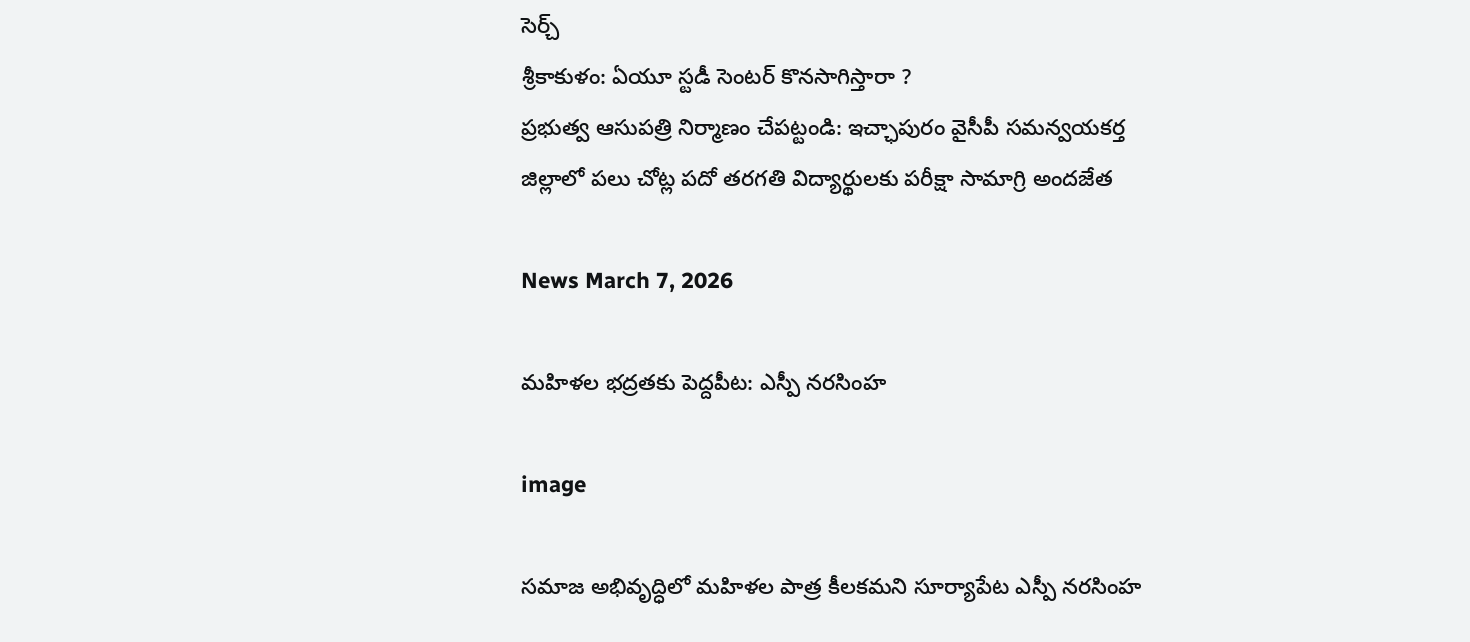సెర్చ్
శ్రీకాకుళం: ఏయూ స్టడీ సెంటర్ కొనసాగిస్తారా ?
ప్రభుత్వ ఆసుపత్రి నిర్మాణం చేపట్టండి: ఇచ్ఛాపురం వైసీపీ సమన్వయకర్త
జిల్లాలో పలు చోట్ల పదో తరగతి విద్యార్థులకు పరీక్షా సామాగ్రి అందజేత

News March 7, 2026

మహిళల భద్రతకు పెద్దపీట: ఎస్పీ నరసింహ

image

సమాజ అభివృద్ధిలో మహిళల పాత్ర కీలకమని సూర్యాపేట ఎస్పీ నరసింహ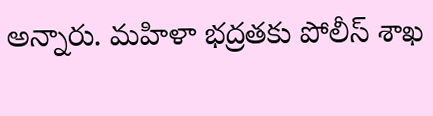అన్నారు. మహిళా భద్రతకు పోలీస్ శాఖ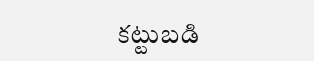కట్టుబడి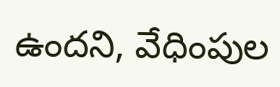ఉందని, వేధింపుల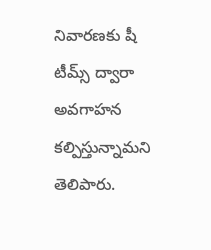నివారణకు షీ టీమ్స్ ద్వారా అవగాహన కల్పిస్తున్నామని తెలిపారు.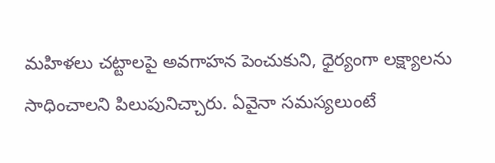మహిళలు చట్టాలపై అవగాహన పెంచుకుని, ధైర్యంగా లక్ష్యాలను సాధించాలని పిలుపునిచ్చారు. ఏవైనా సమస్యలుంటే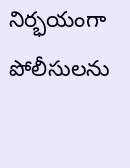నిర్భయంగా పోలీసులను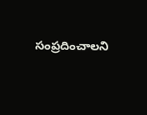సంప్రదించాలని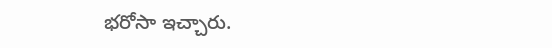భరోసా ఇచ్చారు.